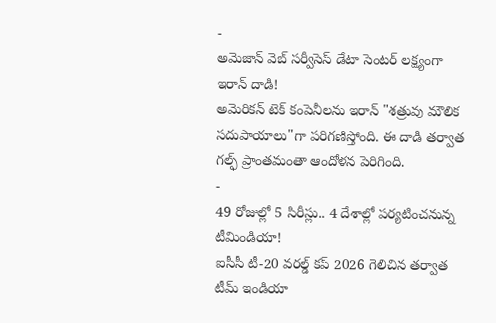-
అమెజాన్ వెబ్ సర్వీసెస్ డేటా సెంటర్ లక్ష్యంగా ఇరాన్ దాడి!
అమెరికన్ టెక్ కంపెనీలను ఇరాన్ "శత్రువు మౌలిక సదుపాయాలు"గా పరిగణిస్తోంది. ఈ దాడి తర్వాత గల్ఫ్ ప్రాంతమంతా ఆందోళన పెరిగింది.
-
49 రోజుల్లో 5 సిరీస్లు.. 4 దేశాల్లో పర్యటించనున్న టీమిండియా!
ఐసీసీ టీ-20 వరల్డ్ కప్ 2026 గెలిచిన తర్వాత టీమ్ ఇండియా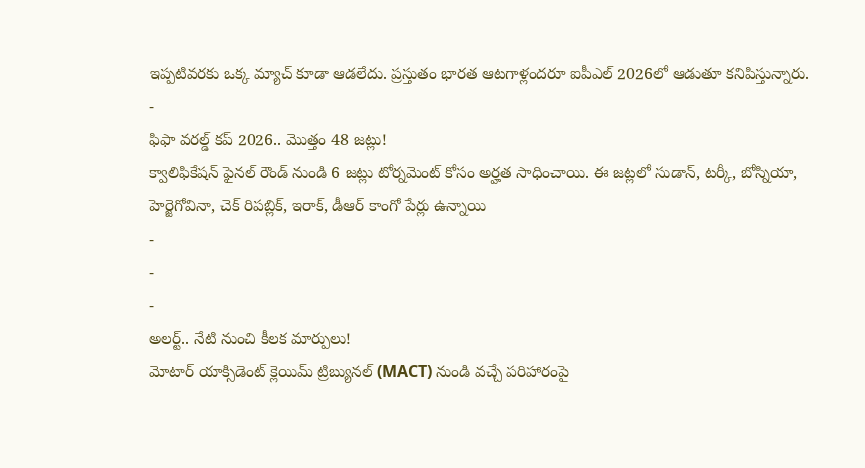ఇప్పటివరకు ఒక్క మ్యాచ్ కూడా ఆడలేదు. ప్రస్తుతం భారత ఆటగాళ్లందరూ ఐపీఎల్ 2026లో ఆడుతూ కనిపిస్తున్నారు.
-
ఫిఫా వరల్డ్ కప్ 2026.. మొత్తం 48 జట్లు!
క్వాలిఫికేషన్ ఫైనల్ రౌండ్ నుండి 6 జట్లు టోర్నమెంట్ కోసం అర్హత సాధించాయి. ఈ జట్లలో సుడాన్, టర్కీ, బోస్నియా, హెర్జెగోవినా, చెక్ రిపబ్లిక్, ఇరాక్, డీఆర్ కాంగో పేర్లు ఉన్నాయి
-
-
-
అలర్ట్.. నేటి నుంచి కీలక మార్పులు!
మోటార్ యాక్సిడెంట్ క్లెయిమ్ ట్రిబ్యునల్ (MACT) నుండి వచ్చే పరిహారంపై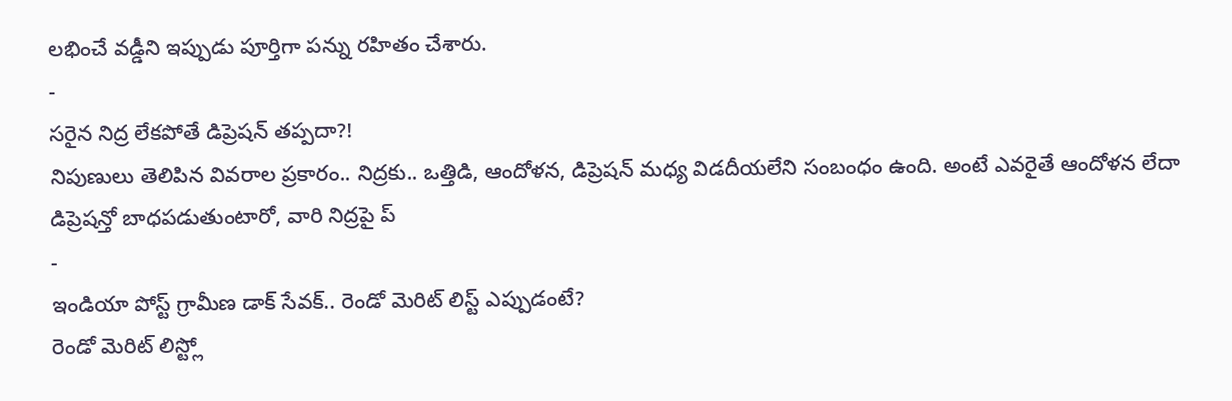లభించే వడ్డీని ఇప్పుడు పూర్తిగా పన్ను రహితం చేశారు.
-
సరైన నిద్ర లేకపోతే డిప్రెషన్ తప్పదా?!
నిపుణులు తెలిపిన వివరాల ప్రకారం.. నిద్రకు.. ఒత్తిడి, ఆందోళన, డిప్రెషన్ మధ్య విడదీయలేని సంబంధం ఉంది. అంటే ఎవరైతే ఆందోళన లేదా డిప్రెషన్తో బాధపడుతుంటారో, వారి నిద్రపై ప్
-
ఇండియా పోస్ట్ గ్రామీణ డాక్ సేవక్.. రెండో మెరిట్ లిస్ట్ ఎప్పుడంటే?
రెండో మెరిట్ లిస్ట్లో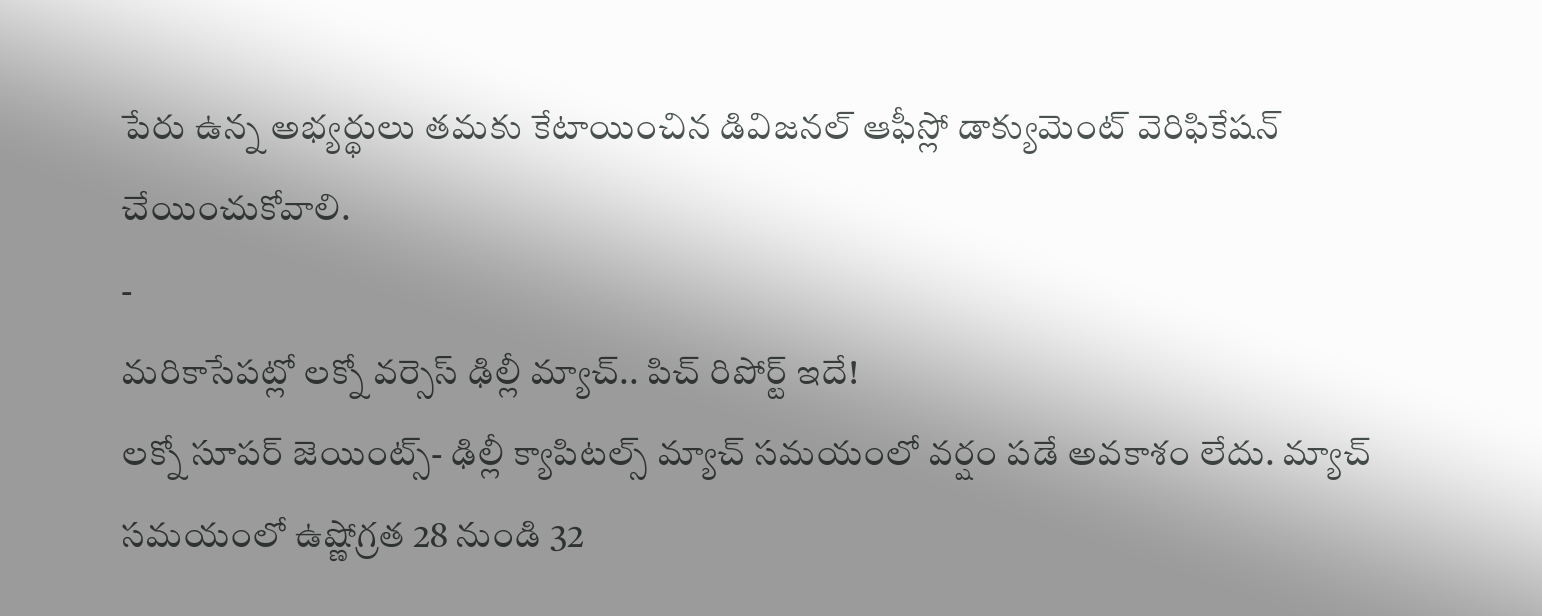పేరు ఉన్న అభ్యర్థులు తమకు కేటాయించిన డివిజనల్ ఆఫీస్లో డాక్యుమెంట్ వెరిఫికేషన్ చేయించుకోవాలి.
-
మరికాసేపట్లో లక్నో వర్సెస్ ఢిల్లీ మ్యాచ్.. పిచ్ రిపోర్ట్ ఇదే!
లక్నో సూపర్ జెయింట్స్- ఢిల్లీ క్యాపిటల్స్ మ్యాచ్ సమయంలో వర్షం పడే అవకాశం లేదు. మ్యాచ్ సమయంలో ఉష్ణోగ్రత 28 నుండి 32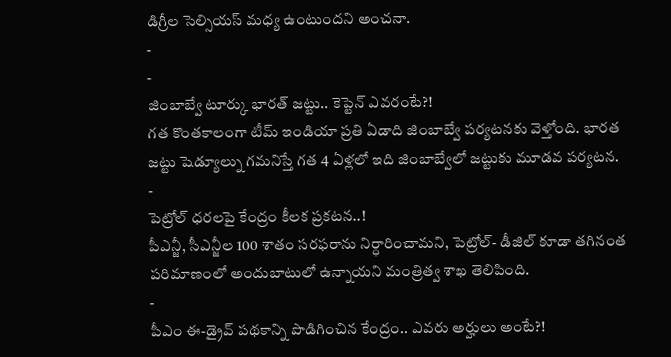డిగ్రీల సెల్సియస్ మధ్య ఉంటుందని అంచనా.
-
-
జింబాబ్వే టూర్కు భారత్ జట్టు.. కెప్టెన్ ఎవరంటే?!
గత కొంతకాలంగా టీమ్ ఇండియా ప్రతి ఏడాది జింబాబ్వే పర్యటనకు వెళ్తోంది. భారత జట్టు షెడ్యూల్ను గమనిస్తే గత 4 ఏళ్లలో ఇది జింబాబ్వేలో జట్టుకు మూడవ పర్యటన.
-
పెట్రోల్ ధరలపై కేంద్రం కీలక ప్రకటన..!
పీఎన్జీ, సీఎన్జీల 100 శాతం సరఫరాను నిర్ధారించామని, పెట్రోల్- డీజిల్ కూడా తగినంత పరిమాణంలో అందుబాటులో ఉన్నాయని మంత్రిత్వ శాఖ తెలిపింది.
-
పీఎం ఈ-డ్రైవ్ పథకాన్ని పొడిగించిన కేంద్రం.. ఎవరు అర్హులు అంటే?!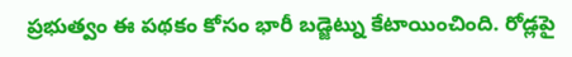ప్రభుత్వం ఈ పథకం కోసం భారీ బడ్జెట్ను కేటాయించింది. రోడ్లపై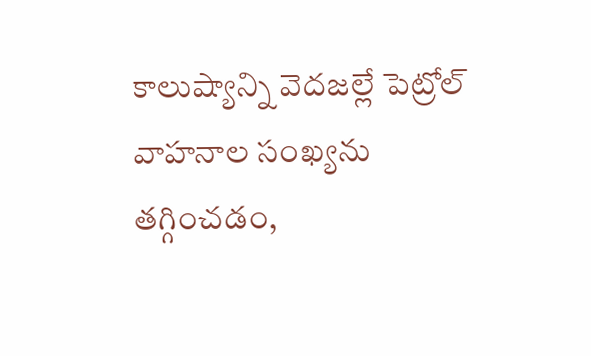కాలుష్యాన్ని వెదజల్లే పెట్రోల్ వాహనాల సంఖ్యను తగ్గించడం,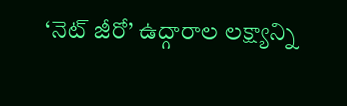‘నెట్ జీరో’ ఉద్గారాల లక్ష్యాన్ని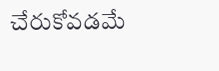చేరుకోవడమే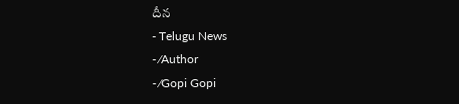దీన
- Telugu News
- ⁄Author
- ⁄Gopi Gopi